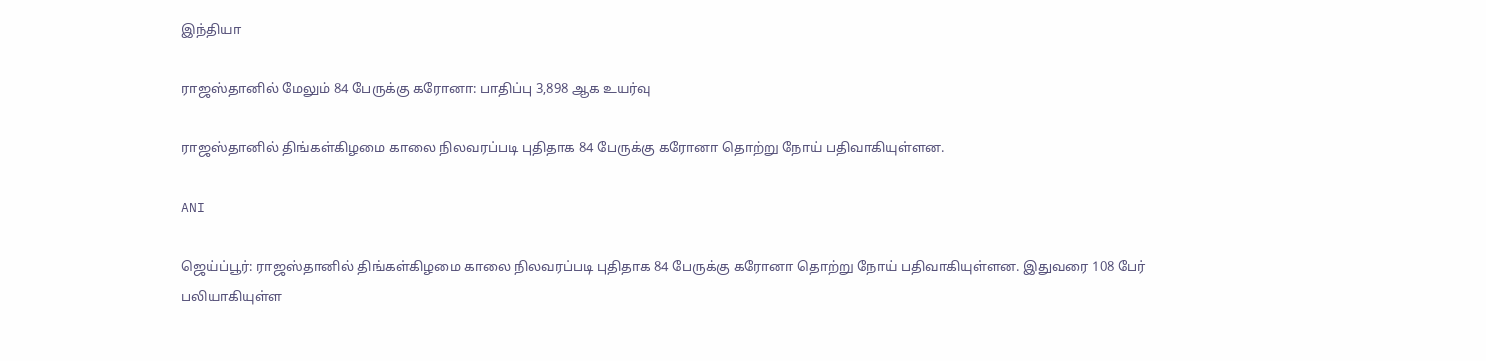இந்தியா

ராஜஸ்தானில் மேலும் 84 பேருக்கு கரோனா: பாதிப்பு 3,898 ஆக உயர்வு

ராஜஸ்தானில் திங்கள்கிழமை காலை நிலவரப்படி புதிதாக 84 பேருக்கு கரோனா தொற்று நோய் பதிவாகியுள்ளன.

ANI

ஜெய்ப்பூர்: ராஜஸ்தானில் திங்கள்கிழமை காலை நிலவரப்படி புதிதாக 84 பேருக்கு கரோனா தொற்று நோய் பதிவாகியுள்ளன. இதுவரை 108 பேர் பலியாகியுள்ள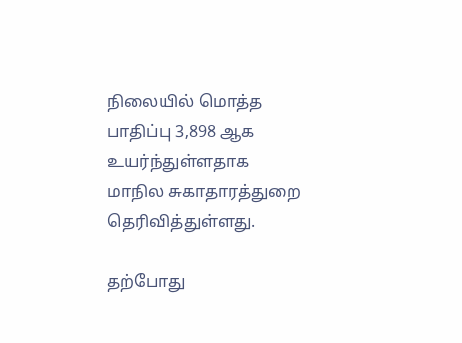நிலையில் மொத்த பாதிப்பு 3,898 ஆக உயர்ந்துள்ளதாக மாநில சுகாதாரத்துறை தெரிவித்துள்ளது.

தற்போது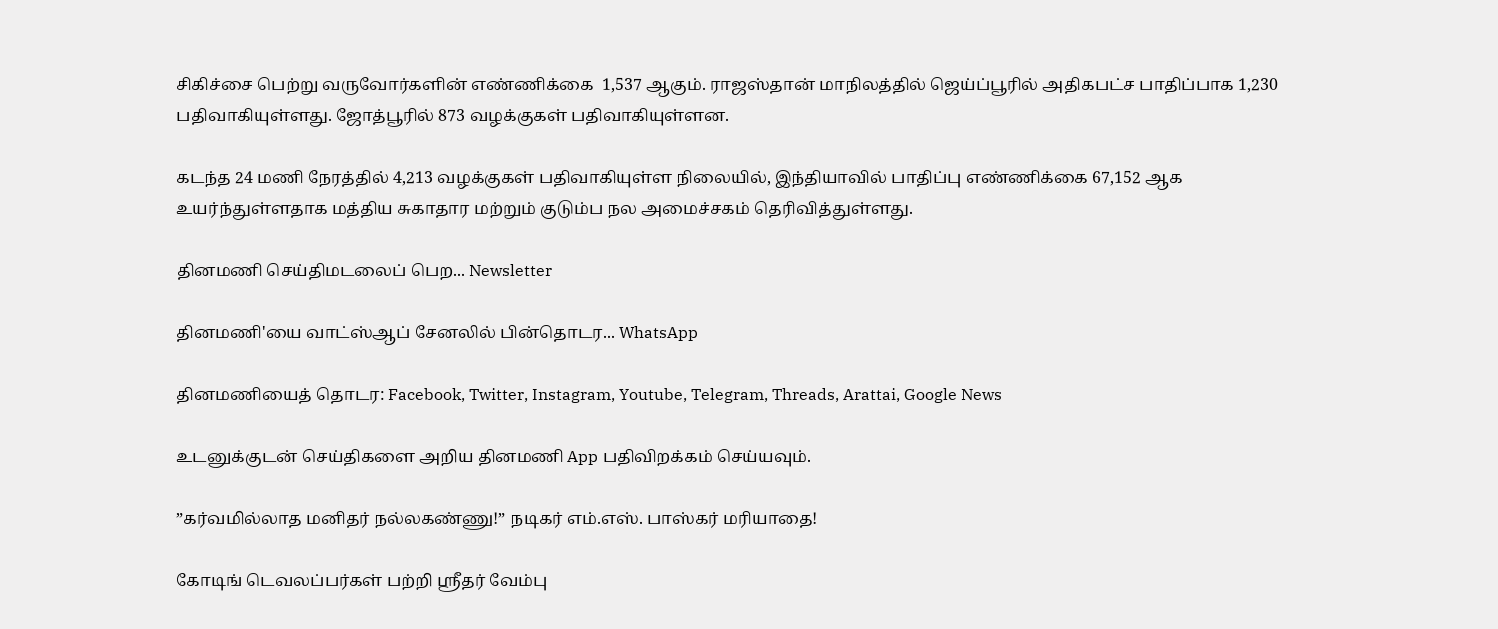சிகிச்சை பெற்று வருவோர்களின் எண்ணிக்கை  1,537 ஆகும். ராஜஸ்தான் மாநிலத்தில் ஜெய்ப்பூரில் அதிகபட்ச பாதிப்பாக 1,230 பதிவாகியுள்ளது. ஜோத்பூரில் 873 வழக்குகள் பதிவாகியுள்ளன.

கடந்த 24 மணி நேரத்தில் 4,213 வழக்குகள் பதிவாகியுள்ள நிலையில், இந்தியாவில் பாதிப்பு எண்ணிக்கை 67,152 ஆக உயர்ந்துள்ளதாக மத்திய சுகாதார மற்றும் குடும்ப நல அமைச்சகம் தெரிவித்துள்ளது.

தினமணி செய்திமடலைப் பெற... Newsletter

தினமணி'யை வாட்ஸ்ஆப் சேனலில் பின்தொடர... WhatsApp

தினமணியைத் தொடர: Facebook, Twitter, Instagram, Youtube, Telegram, Threads, Arattai, Google News

உடனுக்குடன் செய்திகளை அறிய தினமணி App பதிவிறக்கம் செய்யவும்.

”கர்வமில்லாத மனிதர் நல்லகண்ணு!” நடிகர் எம்.எஸ். பாஸ்கர் மரியாதை!

கோடிங் டெவலப்பர்கள் பற்றி ஸ்ரீதர் வேம்பு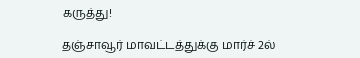கருத்து!

தஞ்சாவூர் மாவட்டத்துக்கு மார்ச் 2ல்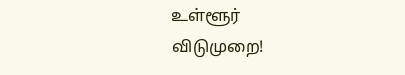உள்ளூர் விடுமுறை!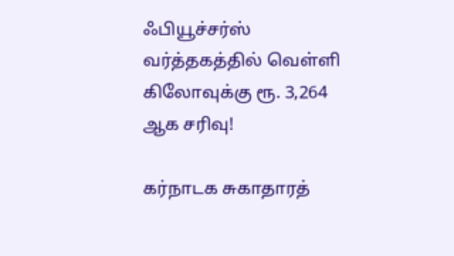ஃபியூச்சர்ஸ் வர்த்தகத்தில் வெள்ளி கிலோவுக்கு ரூ. 3,264 ஆக சரிவு!

கர்நாடக சுகாதாரத்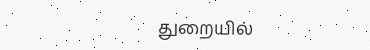துறையில்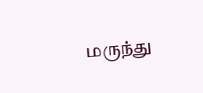மருந்து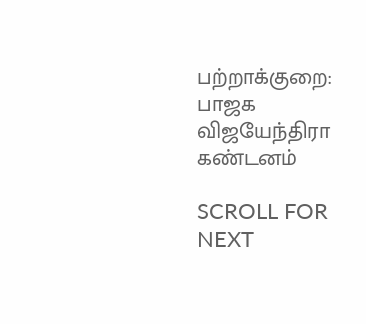பற்றாக்குறை: பாஜக விஜயேந்திரா கண்டனம்

SCROLL FOR NEXT